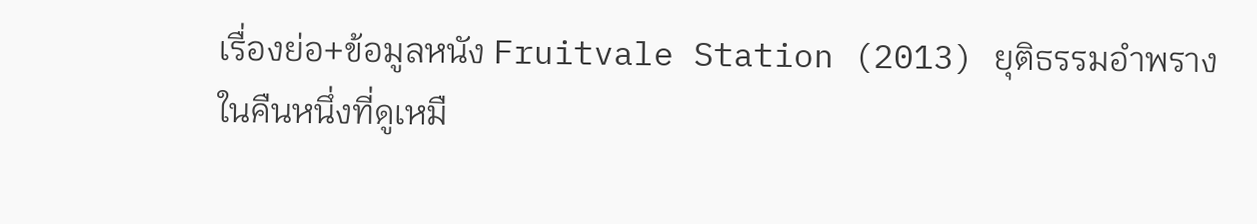เรื่องย่อ+ข้อมูลหนัง Fruitvale Station (2013) ยุติธรรมอำพราง
ในคืนหนึ่งที่ดูเหมื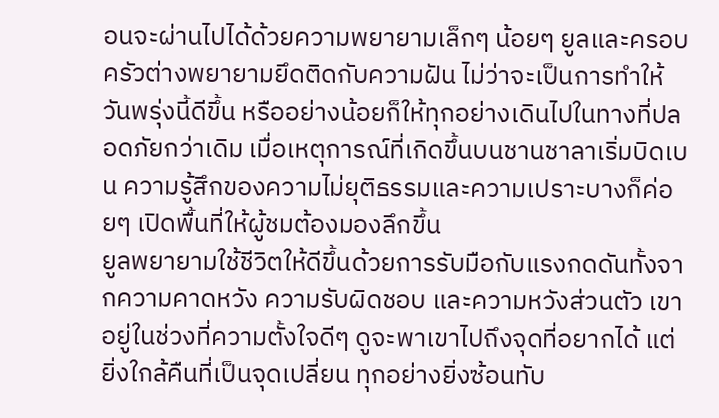อนจะผ่านไปได้ด้วยความพยายามเล็กๆ น้อยๆ ยูลและครอบครัวต่างพยายามยึดติดกับความฝัน ไม่ว่าจะเป็นการทำให้วันพรุ่งนี้ดีขึ้น หรืออย่างน้อยก็ให้ทุกอย่างเดินไปในทางที่ปลอดภัยกว่าเดิม เมื่อเหตุการณ์ที่เกิดขึ้นบนชานชาลาเริ่มบิดเบน ความรู้สึกของความไม่ยุติธรรมและความเปราะบางก็ค่อยๆ เปิดพื้นที่ให้ผู้ชมต้องมองลึกขึ้น
ยูลพยายามใช้ชีวิตให้ดีขึ้นด้วยการรับมือกับแรงกดดันทั้งจากความคาดหวัง ความรับผิดชอบ และความหวังส่วนตัว เขาอยู่ในช่วงที่ความตั้งใจดีๆ ดูจะพาเขาไปถึงจุดที่อยากได้ แต่ยิ่งใกล้คืนที่เป็นจุดเปลี่ยน ทุกอย่างยิ่งซ้อนทับ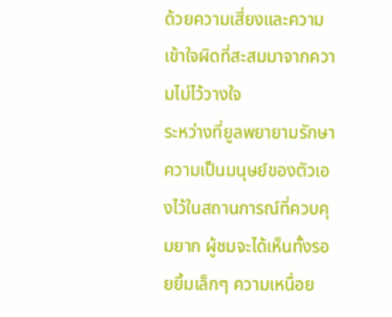ด้วยความเสี่ยงและความเข้าใจผิดที่สะสมมาจากความไม่ไว้วางใจ
ระหว่างที่ยูลพยายามรักษาความเป็นมนุษย์ของตัวเองไว้ในสถานการณ์ที่ควบคุมยาก ผู้ชมจะได้เห็นทั้งรอยยิ้มเล็กๆ ความเหนื่อย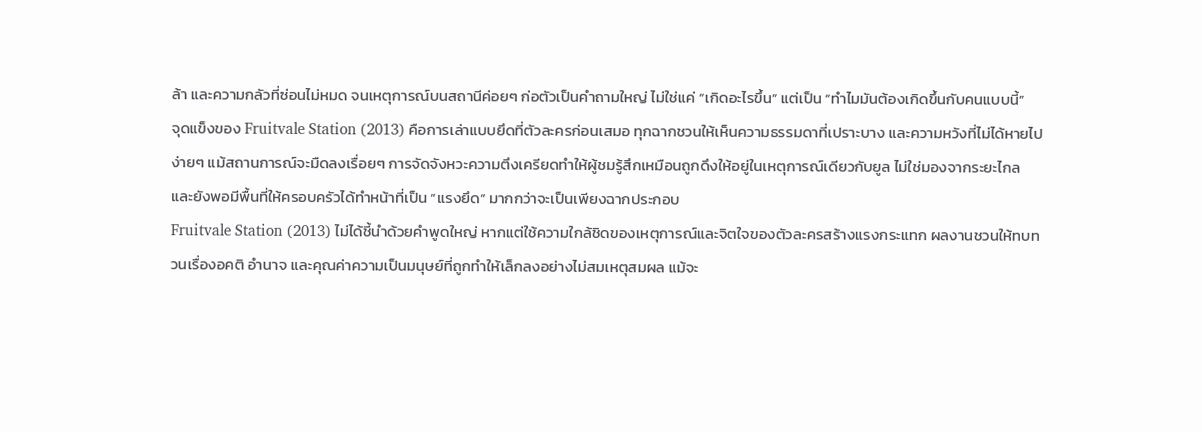ล้า และความกลัวที่ซ่อนไม่หมด จนเหตุการณ์บนสถานีค่อยๆ ก่อตัวเป็นคำถามใหญ่ ไม่ใช่แค่ “เกิดอะไรขึ้น” แต่เป็น “ทำไมมันต้องเกิดขึ้นกับคนแบบนี้”
จุดแข็งของ Fruitvale Station (2013) คือการเล่าแบบยึดที่ตัวละครก่อนเสมอ ทุกฉากชวนให้เห็นความธรรมดาที่เปราะบาง และความหวังที่ไม่ได้หายไปง่ายๆ แม้สถานการณ์จะมืดลงเรื่อยๆ การจัดจังหวะความตึงเครียดทำให้ผู้ชมรู้สึกเหมือนถูกดึงให้อยู่ในเหตุการณ์เดียวกับยูล ไม่ใช่มองจากระยะไกล และยังพอมีพื้นที่ให้ครอบครัวได้ทำหน้าที่เป็น “แรงยึด” มากกว่าจะเป็นเพียงฉากประกอบ
Fruitvale Station (2013) ไม่ได้ชี้นำด้วยคำพูดใหญ่ หากแต่ใช้ความใกล้ชิดของเหตุการณ์และจิตใจของตัวละครสร้างแรงกระแทก ผลงานชวนให้ทบทวนเรื่องอคติ อำนาจ และคุณค่าความเป็นมนุษย์ที่ถูกทำให้เล็กลงอย่างไม่สมเหตุสมผล แม้จะ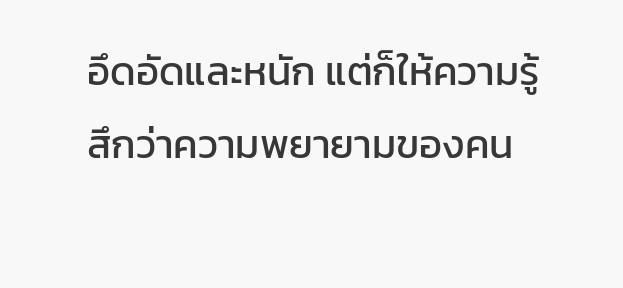อึดอัดและหนัก แต่ก็ให้ความรู้สึกว่าความพยายามของคน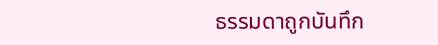ธรรมดาถูกบันทึก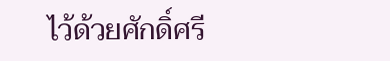ไว้ด้วยศักดิ์ศรี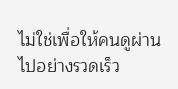ไม่ใช่เพื่อให้คนดูผ่านไปอย่างรวดเร็ว